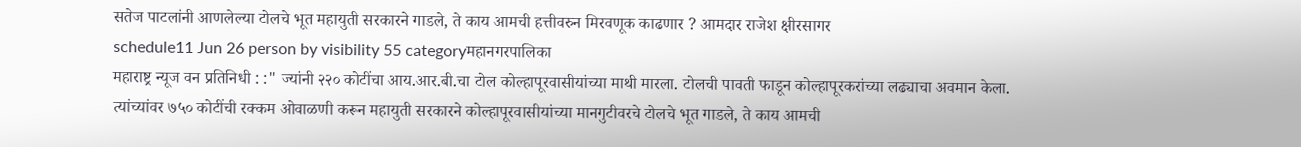सतेज पाटलांनी आणलेल्या टोलचे भूत महायुती सरकारने गाडले, ते काय आमची हत्तीवरुन मिरवणूक काढणार ? आमदार राजेश क्षीरसागर
schedule11 Jun 26 person by visibility 55 categoryमहानगरपालिका
महाराष्ट्र न्यूज वन प्रतिनिधी : :" ज्यांनी २२० कोटींचा आय.आर.बी.चा टोल कोल्हापूरवासीयांच्या माथी मारला. टोलची पावती फाडून कोल्हापूरकरांच्या लढ्याचा अवमान केला. त्यांच्यांवर ७५० कोटींची रक्कम ओवाळणी करून महायुती सरकारने कोल्हापूरवासीयांच्या मानगुटीवरचे टोलचे भूत गाडले, ते काय आमची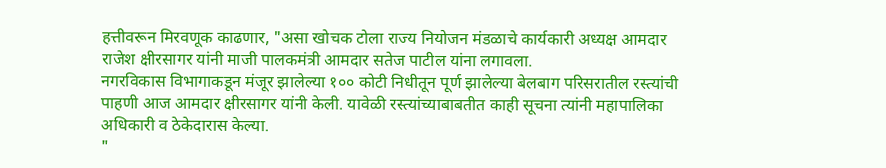हत्तीवरून मिरवणूक काढणार, "असा खोचक टोला राज्य नियोजन मंडळाचे कार्यकारी अध्यक्ष आमदार राजेश क्षीरसागर यांनी माजी पालकमंत्री आमदार सतेज पाटील यांना लगावला.
नगरविकास विभागाकडून मंजूर झालेल्या १०० कोटी निधीतून पूर्ण झालेल्या बेलबाग परिसरातील रस्त्यांची पाहणी आज आमदार क्षीरसागर यांनी केली. यावेळी रस्त्यांच्याबाबतीत काही सूचना त्यांनी महापालिका अधिकारी व ठेकेदारास केल्या.
"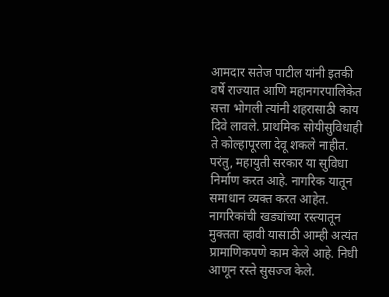आमदार सतेज पाटील यांनी इतकी वर्षे राज्यात आणि महानगरपालिकेत सत्ता भोगली त्यांनी शहरासाठी काय दिवे लावले. प्राथमिक सोयीसुविधाही ते कोल्हापूरला देवू शकले नाहीत. परंतु, महायुती सरकार या सुविधा निर्माण करत आहे. नागरिक यातून समाधान व्यक्त करत आहेत. नागरिकांची खड्यांच्या रस्त्यातून मुक्तता व्हावी यासाठी आम्ही अत्यंत प्रामाणिकपणे काम केले आहे. निधी आणून रस्ते सुसज्ज केले.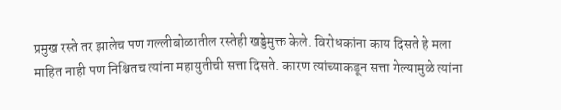प्रमुख रस्ते तर झालेच पण गल्लीबोळातील रस्तेही खड्डेमुक्त केले. विरोधकांना काय दिसते हे मला माहित नाही पण निश्चितच त्यांना महायुतीची सत्ता दिसते. कारण त्यांच्याकडून सत्ता गेल्यामुळे त्यांना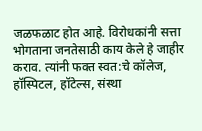जळफळाट होत आहे. विरोधकांनी सत्ता भोगताना जनतेसाठी काय केले हे जाहीर कराव. त्यांनी फक्त स्वत:चे कॉलेज, हॉस्पिटल, हॉटेल्स, संस्था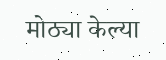मोठ्या केल्या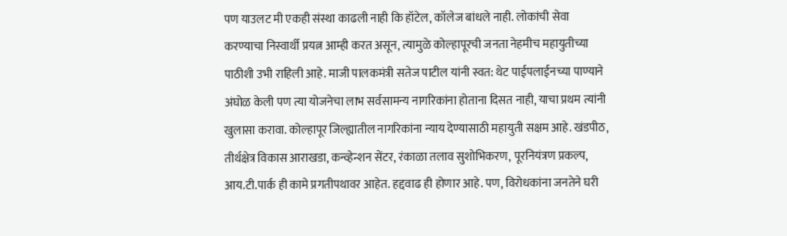पण याउलट मी एकही संस्था काढली नाही कि हॉटेल, कॉलेज बांधले नाही. लोकांची सेवा करण्याचा निस्वार्थी प्रयत्न आम्ही करत असून, त्यामुळे कोल्हापूरची जनता नेहमीच महायुतीच्या पाठीशी उभी राहिली आहे. माजी पालकमंत्री सतेज पाटील यांनी स्वत: थेट पाईपलाईनच्या पाण्याने अंघोळ केली पण त्या योजनेचा लाभ सर्वसामन्य नागरिकांना होताना दिसत नाही, याचा प्रथम त्यांनी खुलासा करावा. कोल्हापूर जिल्ह्यातील नागरिकांना न्याय देण्यासाठी महायुती सक्षम आहे. खंडपीठ, तीर्थक्षेत्र विकास आराखडा, कन्व्हेन्शन सेंटर, रंकाळा तलाव सुशोभिकरण, पूरनियंत्रण प्रकल्प, आय.टी.पार्क ही कामे प्रगतीपथावर आहेत. हद्दवाढ ही होणार आहे. पण, विरोधकांना जनतेने घरी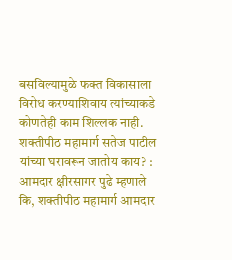बसविल्यामुळे फक्त विकासाला विरोध करण्याशिवाय त्यांच्याकडे कोणतेही काम शिल्लक नाही.
शक्तीपीठ महामार्ग सतेज पाटील यांच्या घरावरून जातोय काय? :
आमदार क्षीरसागर पुढे म्हणाले कि, शक्तीपीठ महामार्ग आमदार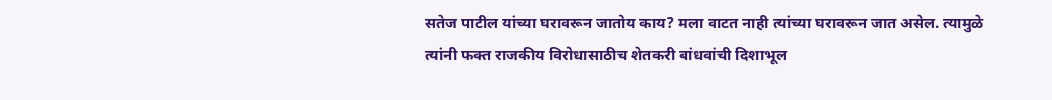सतेज पाटील यांच्या घरावरून जातोय काय? मला वाटत नाही त्यांच्या घरावरून जात असेल. त्यामुळे त्यांनी फक्त राजकीय विरोधासाठीच शेतकरी बांधवांची दिशाभूल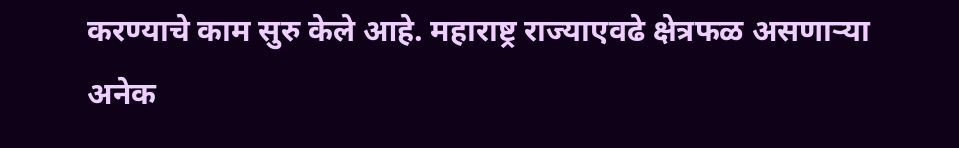करण्याचे काम सुरु केले आहे. महाराष्ट्र राज्याएवढे क्षेत्रफळ असणाऱ्या अनेक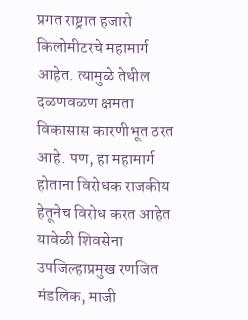प्रगत राष्ट्रात हजारो किलोमीटरचे महामार्ग आहेत. त्यामुळे तेथील दळणवळण क्षमता विकासास कारणीभूत ठरत आहे. पण, हा महामार्ग होताना विरोधक राजकीय हेतूनेच विरोध करत आहेत
यावेळी शिवसेना उपजिल्हाप्रमुख रणजित मंडलिक, माजी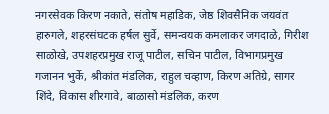नगरसेवक किरण नकाते, संतोष महाडिक, जेष्ठ शिवसैनिक जयवंत हारुगले, शहरसंघटक हर्षल सुर्वे, समन्वयक कमलाकर जगदाळे, गिरीश साळोखे, उपशहरप्रमुख राजू पाटील, सचिन पाटील, विभागप्रमुख गजानन भुर्के, श्रीकांत मंडलिक, राहुल चव्हाण, किरण अतिग्रे, सागर शिंदे, विकास शीरगावे, बाळासो मंडलिक, करण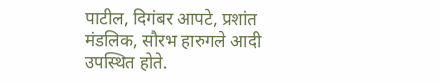पाटील, दिगंबर आपटे, प्रशांत मंडलिक, सौरभ हारुगले आदी उपस्थित होते.